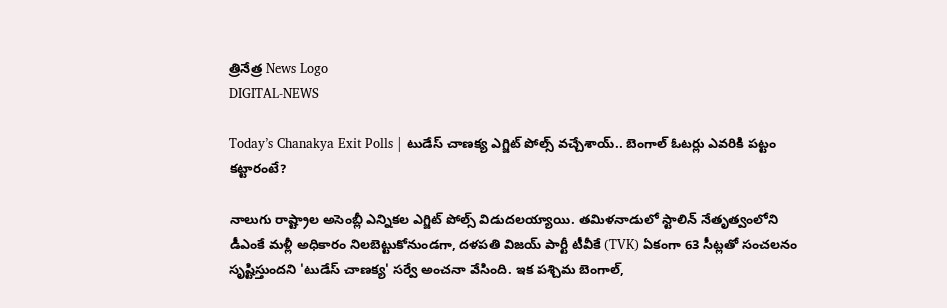త్రినేత్ర News Logo
DIGITAL-NEWS

Today’s Chanakya Exit Polls | టుడేస్ చాణక్య ఎగ్జిట్ పోల్స్ వచ్చేశాయ్.. బెంగాల్ ఓటర్లు ఎవరికి పట్టం కట్టారంటే?

నాలుగు రాష్ట్రాల అసెంబ్లీ ఎన్నికల ఎగ్జిట్ పోల్స్ విడుదలయ్యాయి. తమిళనాడులో స్టాలిన్ నేతృత్వంలోని డీఎంకే మళ్లీ అధికారం నిలబెట్టుకోనుండగా, దళపతి విజయ్ పార్టీ టీవీకే (TVK) ఏకంగా 63 సీట్లతో సంచలనం సృష్టిస్తుందని 'టుడేస్ చాణక్య' సర్వే అంచనా వేసింది. ఇక పశ్చిమ బెంగాల్,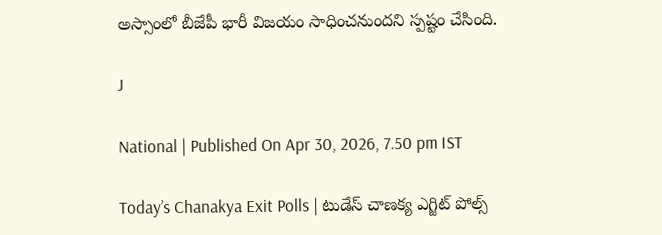అస్సాంలో బీజేపీ భారీ విజయం సాధించనుందని స్పష్టం చేసింది.

J

National | Published On Apr 30, 2026, 7.50 pm IST

Today’s Chanakya Exit Polls | టుడేస్ చాణక్య ఎగ్జిట్ పోల్స్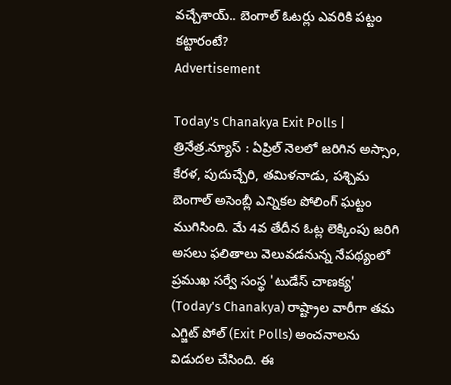వచ్చేశాయ్.. బెంగాల్ ఓటర్లు ఎవరికి పట్టం కట్టారంటే?
Advertisement

Today's Chanakya Exit Polls | త్రినేత్ర.న్యూస్ : ఏప్రిల్ నెలలో జరిగిన అస్సాం, కేరళ, పుదుచ్చేరి, తమిళనాడు, పశ్చిమ బెంగాల్ అసెంబ్లీ ఎన్నికల పోలింగ్ ఘట్టం ముగిసింది. మే 4వ తేదీన ఓట్ల లెక్కింపు జరిగి అసలు ఫలితాలు వెలువడనున్న నేపథ్యంలో ప్రముఖ సర్వే సంస్థ 'టుడేస్ చాణక్య' (Today's Chanakya) రాష్ట్రాల వారీగా తమ ఎగ్జిట్ పోల్ (Exit Polls) అంచనాలను విడుదల చేసింది. ఈ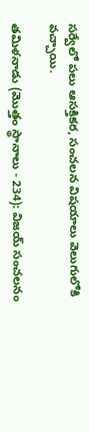సర్వేలో పలు ఆసక్తికర, సంచలన విషయాలు వెలుగులోకి వచ్చాయి.

తమిళనాడు (మొత్తం స్థానాలు - 234): విజయ్ సంచలనం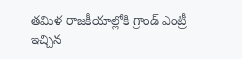తమిళ రాజకీయాల్లోకి గ్రాండ్ ఎంట్రీ ఇచ్చిన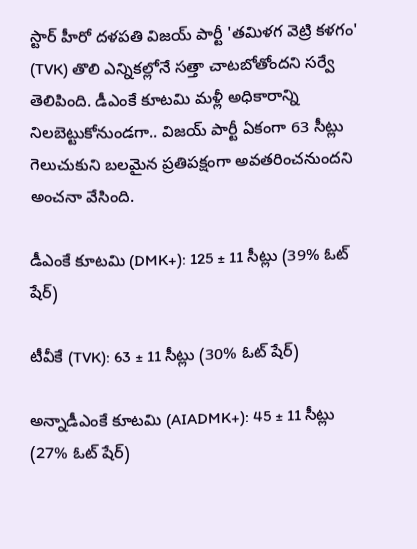స్టార్ హీరో దళపతి విజయ్ పార్టీ 'తమిళగ వెట్రి కళగం' (TVK) తొలి ఎన్నికల్లోనే సత్తా చాటబోతోందని సర్వే తెలిపింది. డీఎంకే కూటమి మళ్లీ అధికారాన్ని నిలబెట్టుకోనుండగా.. విజయ్ పార్టీ ఏకంగా 63 సీట్లు గెలుచుకుని బలమైన ప్రతిపక్షంగా అవతరించనుందని అంచనా వేసింది.

డీఎంకే కూటమి (DMK+): 125 ± 11 సీట్లు (39% ఓట్ షేర్)

టీవీకే (TVK): 63 ± 11 సీట్లు (30% ఓట్ షేర్)

అన్నాడీఎంకే కూటమి (AIADMK+): 45 ± 11 సీట్లు (27% ఓట్ షేర్)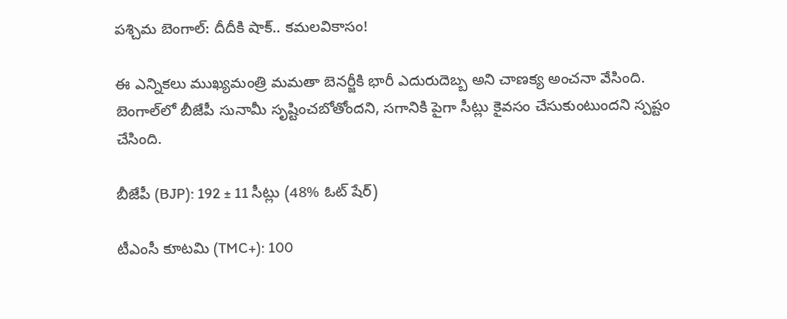పశ్చిమ బెంగాల్: దీదీకి షాక్.. కమలవికాసం!

ఈ ఎన్నికలు ముఖ్యమంత్రి మమతా బెనర్జీకి భారీ ఎదురుదెబ్బ అని చాణక్య అంచనా వేసింది. బెంగాల్‌లో బీజేపీ సునామీ సృష్టించబోతోందని, సగానికి పైగా సీట్లు కైవసం చేసుకుంటుందని స్పష్టం చేసింది.

బీజేపీ (BJP): 192 ± 11 సీట్లు (48% ఓట్ షేర్)

టీఎంసీ కూటమి (TMC+): 100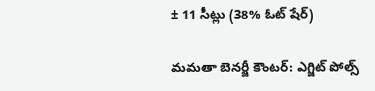± 11 సీట్లు (38% ఓట్ షేర్)

మమతా బెనర్జీ కౌంటర్: ఎగ్జిట్ పోల్స్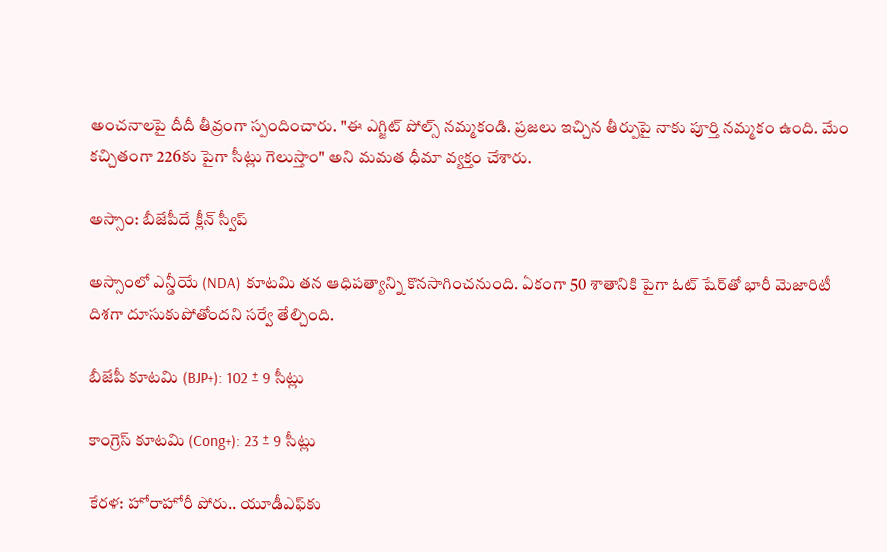అంచనాలపై దీదీ తీవ్రంగా స్పందించారు. "ఈ ఎగ్జిట్ పోల్స్ నమ్మకండి. ప్రజలు ఇచ్చిన తీర్పుపై నాకు పూర్తి నమ్మకం ఉంది. మేం కచ్చితంగా 226కు పైగా సీట్లు గెలుస్తాం" అని మమత ధీమా వ్యక్తం చేశారు.

అస్సాం: బీజేపీదే క్లీన్ స్వీప్

అస్సాంలో ఎన్డీయే (NDA) కూటమి తన ఆధిపత్యాన్ని కొనసాగించనుంది. ఏకంగా 50 శాతానికి పైగా ఓట్ షేర్‌తో భారీ మెజారిటీ దిశగా దూసుకుపోతోందని సర్వే తేల్చింది.

బీజేపీ కూటమి (BJP+): 102 ± 9 సీట్లు

కాంగ్రెస్ కూటమి (Cong+): 23 ± 9 సీట్లు

కేరళ: హోరాహోరీ పోరు.. యూడీఎఫ్‌కు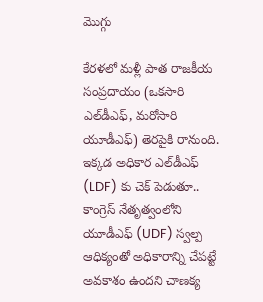మొగ్గు

కేరళలో మళ్లీ పాత రాజకీయ సంప్రదాయం (ఒకసారి ఎల్‌డీఎఫ్, మరోసారి యూడీఎఫ్) తెరపైకి రానుంది. ఇక్కడ అధికార ఎల్‌డీఎఫ్ (LDF) కు చెక్ పెడుతూ.. కాంగ్రెస్ నేతృత్వంలోని యూడీఎఫ్ (UDF) స్వల్ప ఆధిక్యంతో అధికారాన్ని చేపట్టే అవకాశం ఉందని చాణక్య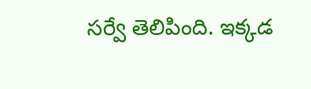సర్వే తెలిపింది. ఇక్కడ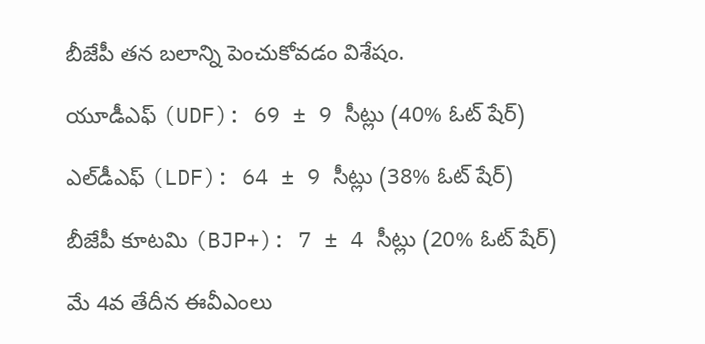బీజేపీ తన బలాన్ని పెంచుకోవడం విశేషం.

యూడీఎఫ్ (UDF): 69 ± 9 సీట్లు (40% ఓట్ షేర్)

ఎల్‌డీఎఫ్ (LDF): 64 ± 9 సీట్లు (38% ఓట్ షేర్)

బీజేపీ కూటమి (BJP+): 7 ± 4 సీట్లు (20% ఓట్ షేర్)

మే 4వ తేదీన ఈవీఎంలు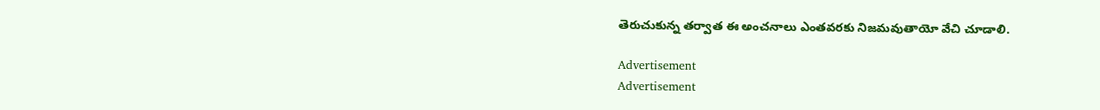తెరుచుకున్న తర్వాత ఈ అంచనాలు ఎంతవరకు నిజమవుతాయో వేచి చూడాలి.

Advertisement
Advertisement